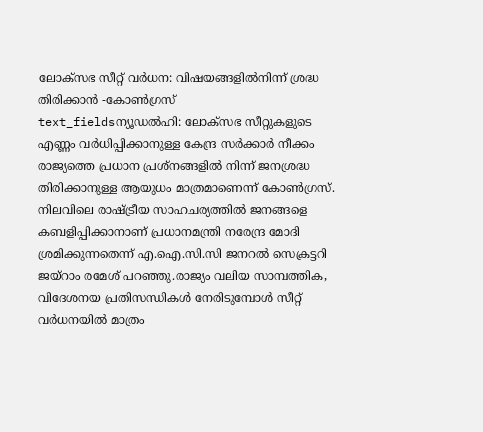ലോക്സഭ സീറ്റ് വർധന: വിഷയങ്ങളിൽനിന്ന് ശ്രദ്ധ തിരിക്കാൻ -കോൺഗ്രസ്
text_fieldsന്യൂഡൽഹി: ലോക്സഭ സീറ്റുകളുടെ എണ്ണം വർധിപ്പിക്കാനുള്ള കേന്ദ്ര സർക്കാർ നീക്കം രാജ്യത്തെ പ്രധാന പ്രശ്നങ്ങളിൽ നിന്ന് ജനശ്രദ്ധ തിരിക്കാനുള്ള ആയുധം മാത്രമാണെന്ന് കോൺഗ്രസ്. നിലവിലെ രാഷ്ട്രീയ സാഹചര്യത്തിൽ ജനങ്ങളെ കബളിപ്പിക്കാനാണ് പ്രധാനമന്ത്രി നരേന്ദ്ര മോദി ശ്രമിക്കുന്നതെന്ന് എ.ഐ.സി.സി ജനറൽ സെക്രട്ടറി ജയ്റാം രമേശ് പറഞ്ഞു.രാജ്യം വലിയ സാമ്പത്തിക, വിദേശനയ പ്രതിസന്ധികൾ നേരിടുമ്പോൾ സീറ്റ് വർധനയിൽ മാത്രം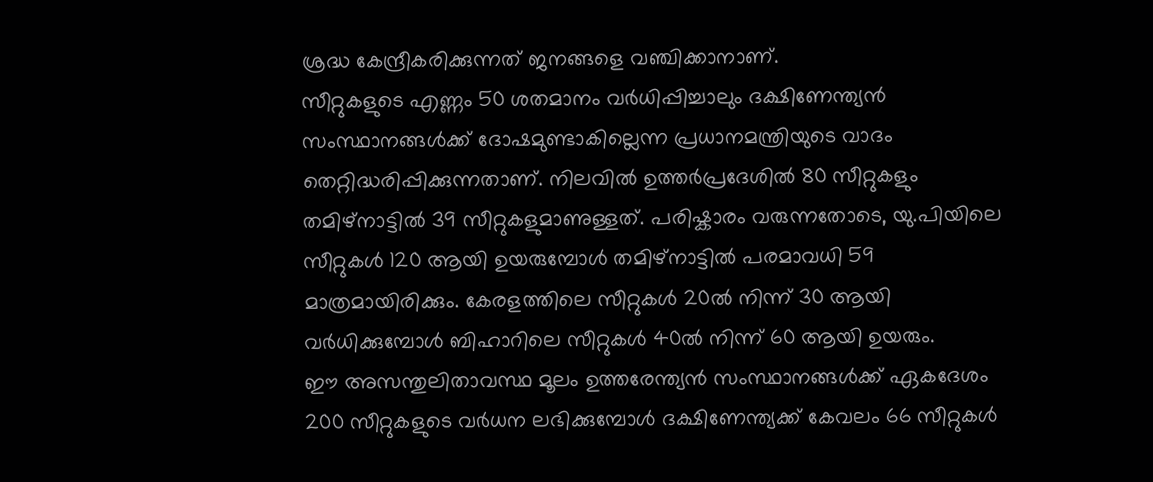ശ്രദ്ധ കേന്ദ്രീകരിക്കുന്നത് ജനങ്ങളെ വഞ്ചിക്കാനാണ്.
സീറ്റുകളുടെ എണ്ണം 50 ശതമാനം വർധിപ്പിച്ചാലും ദക്ഷിണേന്ത്യൻ സംസ്ഥാനങ്ങൾക്ക് ദോഷമുണ്ടാകില്ലെന്ന പ്രധാനമന്ത്രിയുടെ വാദം തെറ്റിദ്ധരിപ്പിക്കുന്നതാണ്. നിലവിൽ ഉത്തർപ്രദേശിൽ 80 സീറ്റുകളും തമിഴ്നാട്ടിൽ 39 സീറ്റുകളുമാണുള്ളത്. പരിഷ്കാരം വരുന്നതോടെ, യു.പിയിലെ സീറ്റുകൾ 120 ആയി ഉയരുമ്പോൾ തമിഴ്നാട്ടിൽ പരമാവധി 59 മാത്രമായിരിക്കും. കേരളത്തിലെ സീറ്റുകൾ 20ൽ നിന്ന് 30 ആയി വർധിക്കുമ്പോൾ ബിഹാറിലെ സീറ്റുകൾ 40ൽ നിന്ന് 60 ആയി ഉയരും.
ഈ അസന്തുലിതാവസ്ഥ മൂലം ഉത്തരേന്ത്യൻ സംസ്ഥാനങ്ങൾക്ക് ഏകദേശം 200 സീറ്റുകളുടെ വർധന ലഭിക്കുമ്പോൾ ദക്ഷിണേന്ത്യക്ക് കേവലം 66 സീറ്റുകൾ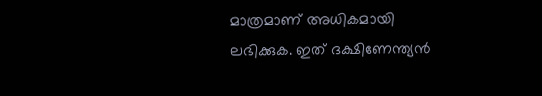മാത്രമാണ് അധികമായി ലഭിക്കുക. ഇത് ദക്ഷിണേന്ത്യൻ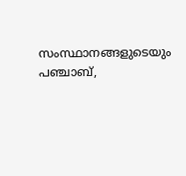സംസ്ഥാനങ്ങളുടെയും പഞ്ചാബ്,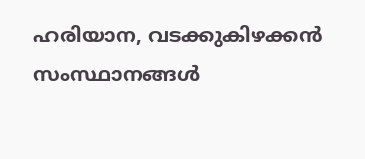ഹരിയാന, വടക്കുകിഴക്കൻ സംസ്ഥാനങ്ങൾ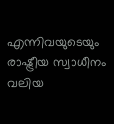എന്നിവയുടെയും രാഷ്ട്രീയ സ്വാധീനം വലിയ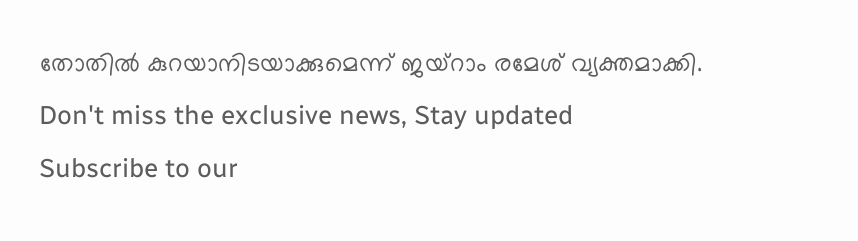തോതിൽ കുറയാനിടയാക്കുമെന്ന് ജയ്റാം രമേശ് വ്യക്തമാക്കി.
Don't miss the exclusive news, Stay updated
Subscribe to our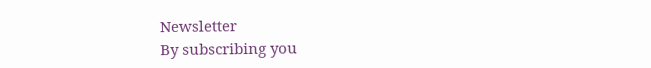Newsletter
By subscribing you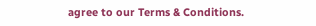agree to our Terms & Conditions.